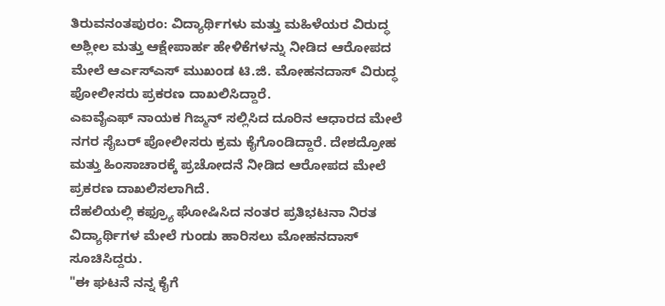ತಿರುವನಂತಪುರಂ: ವಿದ್ಯಾರ್ಥಿಗಳು ಮತ್ತು ಮಹಿಳೆಯರ ವಿರುದ್ಧ ಅಶ್ಲೀಲ ಮತ್ತು ಆಕ್ಷೇಪಾರ್ಹ ಹೇಳಿಕೆಗಳನ್ನು ನೀಡಿದ ಆರೋಪದ ಮೇಲೆ ಆರ್ಎಸ್ಎಸ್ ಮುಖಂಡ ಟಿ.ಜಿ. ಮೋಹನದಾಸ್ ವಿರುದ್ಧ ಪೋಲೀಸರು ಪ್ರಕರಣ ದಾಖಲಿಸಿದ್ದಾರೆ.
ಎಐವೈಎಫ್ ನಾಯಕ ಗಿಜ್ಮನ್ ಸಲ್ಲಿಸಿದ ದೂರಿನ ಆಧಾರದ ಮೇಲೆ ನಗರ ಸೈಬರ್ ಪೋಲೀಸರು ಕ್ರಮ ಕೈಗೊಂಡಿದ್ದಾರೆ. ದೇಶದ್ರೋಹ ಮತ್ತು ಹಿಂಸಾಚಾರಕ್ಕೆ ಪ್ರಚೋದನೆ ನೀಡಿದ ಆರೋಪದ ಮೇಲೆ ಪ್ರಕರಣ ದಾಖಲಿಸಲಾಗಿದೆ.
ದೆಹಲಿಯಲ್ಲಿ ಕಫ್ರ್ಯೂ ಘೋಷಿಸಿದ ನಂತರ ಪ್ರತಿಭಟನಾ ನಿರತ ವಿದ್ಯಾರ್ಥಿಗಳ ಮೇಲೆ ಗುಂಡು ಹಾರಿಸಲು ಮೋಹನದಾಸ್ ಸೂಚಿಸಿದ್ದರು.
"ಈ ಘಟನೆ ನನ್ನ ಕೈಗೆ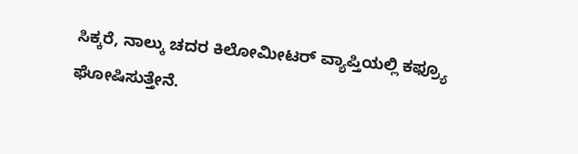ಸಿಕ್ಕರೆ, ನಾಲ್ಕು ಚದರ ಕಿಲೋಮೀಟರ್ ವ್ಯಾಪ್ತಿಯಲ್ಲಿ ಕಫ್ರ್ಯೂ ಘೋಷಿಸುತ್ತೇನೆ.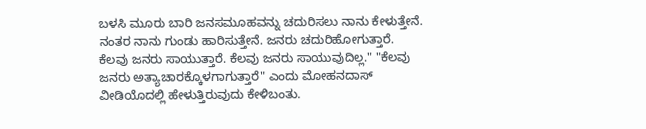ಬಳಸಿ ಮೂರು ಬಾರಿ ಜನಸಮೂಹವನ್ನು ಚದುರಿಸಲು ನಾನು ಕೇಳುತ್ತೇನೆ. ನಂತರ ನಾನು ಗುಂಡು ಹಾರಿಸುತ್ತೇನೆ. ಜನರು ಚದುರಿಹೋಗುತ್ತಾರೆ. ಕೆಲವು ಜನರು ಸಾಯುತ್ತಾರೆ. ಕೆಲವು ಜನರು ಸಾಯುವುದಿಲ್ಲ." "ಕೆಲವು ಜನರು ಅತ್ಯಾಚಾರಕ್ಕೊಳಗಾಗುತ್ತಾರೆ" ಎಂದು ಮೋಹನದಾಸ್ ವೀಡಿಯೊದಲ್ಲಿ ಹೇಳುತ್ತಿರುವುದು ಕೇಳಿಬಂತು.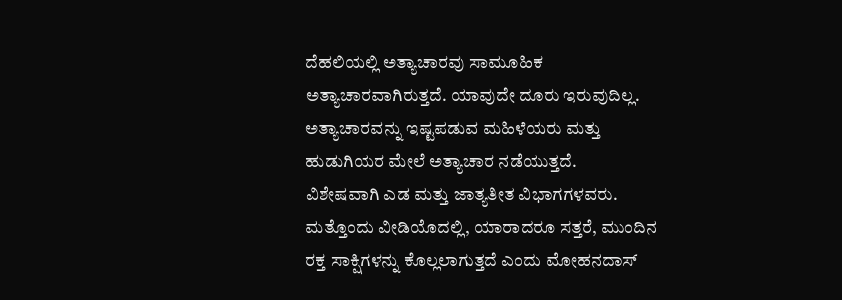ದೆಹಲಿಯಲ್ಲಿ ಅತ್ಯಾಚಾರವು ಸಾಮೂಹಿಕ ಅತ್ಯಾಚಾರವಾಗಿರುತ್ತದೆ. ಯಾವುದೇ ದೂರು ಇರುವುದಿಲ್ಲ. ಅತ್ಯಾಚಾರವನ್ನು ಇಷ್ಟಪಡುವ ಮಹಿಳೆಯರು ಮತ್ತು ಹುಡುಗಿಯರ ಮೇಲೆ ಅತ್ಯಾಚಾರ ನಡೆಯುತ್ತದೆ.
ವಿಶೇಷವಾಗಿ ಎಡ ಮತ್ತು ಜಾತ್ಯತೀತ ವಿಭಾಗಗಳವರು. ಮತ್ತೊಂದು ವೀಡಿಯೊದಲ್ಲಿ, ಯಾರಾದರೂ ಸತ್ತರೆ, ಮುಂದಿನ ರಕ್ತ ಸಾಕ್ಷಿಗಳನ್ನು ಕೊಲ್ಲಲಾಗುತ್ತದೆ ಎಂದು ಮೋಹನದಾಸ್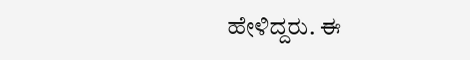ಹೇಳಿದ್ದರು. ಈ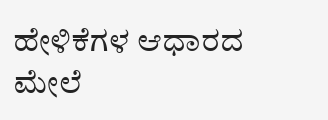ಹೇಳಿಕೆಗಳ ಆಧಾರದ ಮೇಲೆ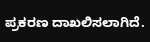ಪ್ರಕರಣ ದಾಖಲಿಸಲಾಗಿದೆ.